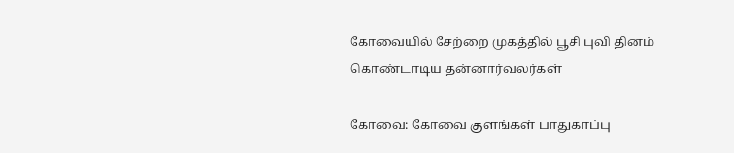கோவையில் சேற்றை முகத்தில் பூசி புவி தினம் கொண்டாடிய தன்னார்வலர்கள்

கோவை: கோவை குளங்கள் பாதுகாப்பு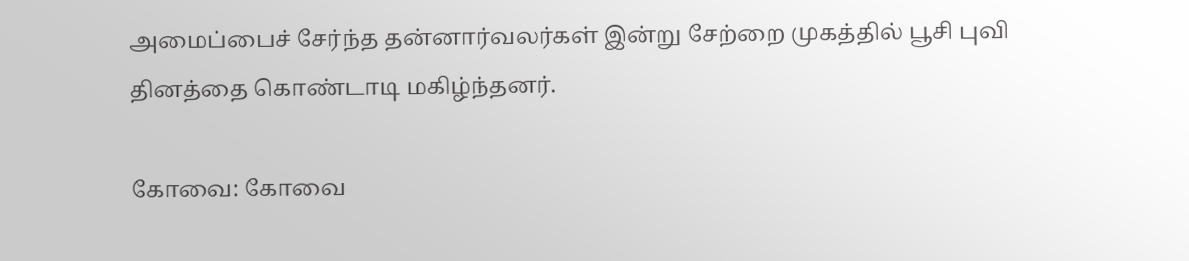அமைப்பைச் சேர்ந்த தன்னார்வலர்கள் இன்று சேற்றை முகத்தில் பூசி புவி தினத்தை கொண்டாடி மகிழ்ந்தனர்.

கோவை: கோவை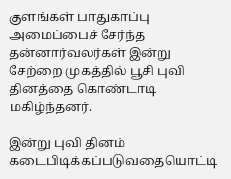குளங்கள் பாதுகாப்பு அமைப்பைச் சேர்ந்த தன்னார்வலர்கள் இன்று சேற்றை முகத்தில் பூசி புவி தினத்தை கொண்டாடி மகிழ்ந்தனர்.

இன்று புவி தினம் கடைபிடிக்கப்படுவதையொட்டி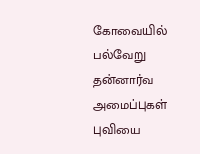கோவையில் பல்வேறு தன்னார்வ அமைப்புகள் புவியை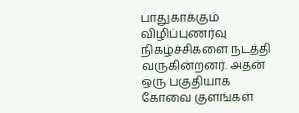பாதுகாக்கும் விழிப்புணர்வு நிகழ்ச்சிகளை நடத்தி வருகின்றனர். அதன் ஒரு பகுதியாக கோவை குளங்கள்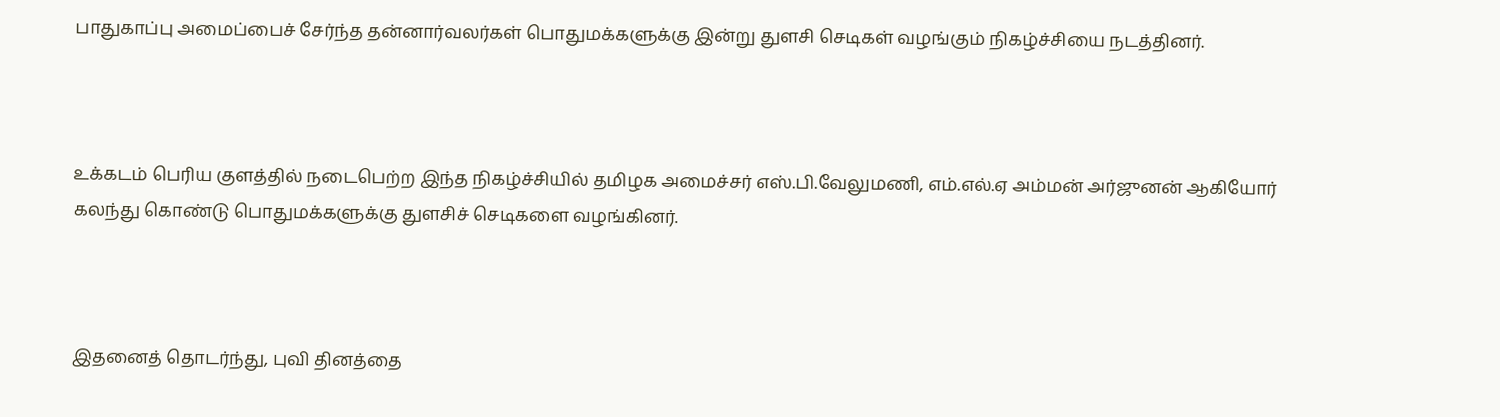பாதுகாப்பு அமைப்பைச் சேர்ந்த தன்னார்வலர்கள் பொதுமக்களுக்கு இன்று துளசி செடிகள் வழங்கும் நிகழ்ச்சியை நடத்தினர்.



உக்கடம் பெரிய குளத்தில் நடைபெற்ற இந்த நிகழ்ச்சியில் தமிழக அமைச்சர் எஸ்.பி.வேலுமணி, எம்.எல்.ஏ அம்மன் அர்ஜுனன் ஆகியோர் கலந்து கொண்டு பொதுமக்களுக்கு துளசிச் செடிகளை வழங்கினர்.



இதனைத் தொடர்ந்து, புவி தினத்தை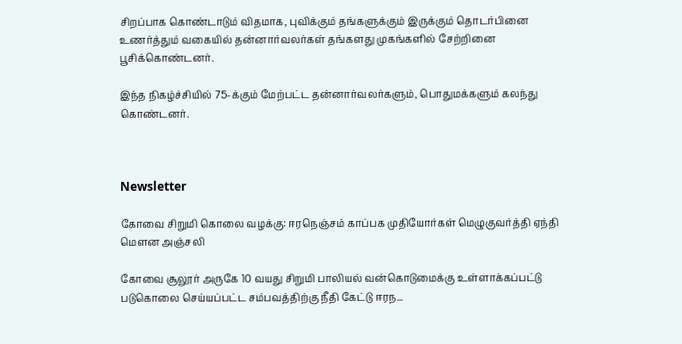சிறப்பாக கொண்டாடும் விதமாக, புவிக்கும் தங்களுக்கும் இருக்கும் தொடர்பினை உணர்த்தும் வகையில் தன்னார்வலர்கள் தங்களது முகங்களில் சேற்றினை பூசிக்கொண்டனர்.

இந்த நிகழ்ச்சியில் 75-க்கும் மேற்பட்ட தன்னார்வலர்களும், பொதுமக்களும் கலந்து கொண்டனர்.



Newsletter

கோவை சிறுமி கொலை வழக்கு: ஈரநெஞ்சம் காப்பக முதியோர்கள் மெழுகுவர்த்தி ஏந்தி மௌன அஞ்சலி

கோவை சூலூர் அருகே 10 வயது சிறுமி பாலியல் வன்கொடுமைக்கு உள்ளாக்கப்பட்டு படுகொலை செய்யப்பட்ட சம்பவத்திற்கு நீதி கேட்டு ஈரந...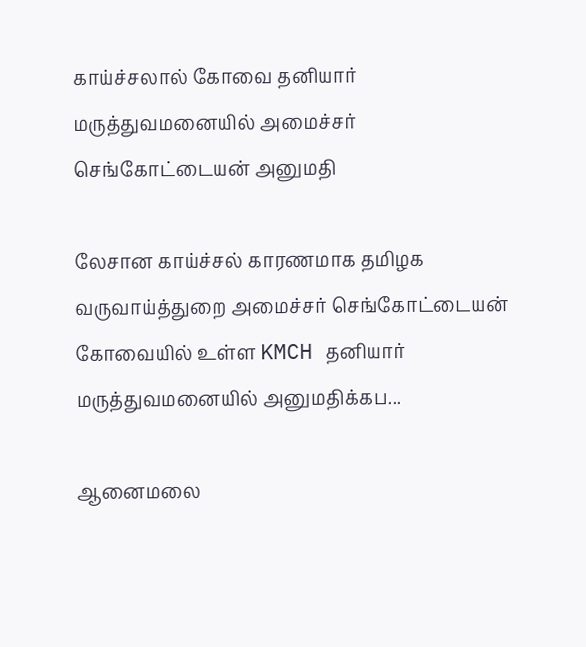காய்ச்சலால் கோவை தனியார் மருத்துவமனையில் அமைச்சர் செங்கோட்டையன் அனுமதி

லேசான காய்ச்சல் காரணமாக தமிழக வருவாய்த்துறை அமைச்சர் செங்கோட்டையன் கோவையில் உள்ள KMCH தனியார் மருத்துவமனையில் அனுமதிக்கப...

ஆனைமலை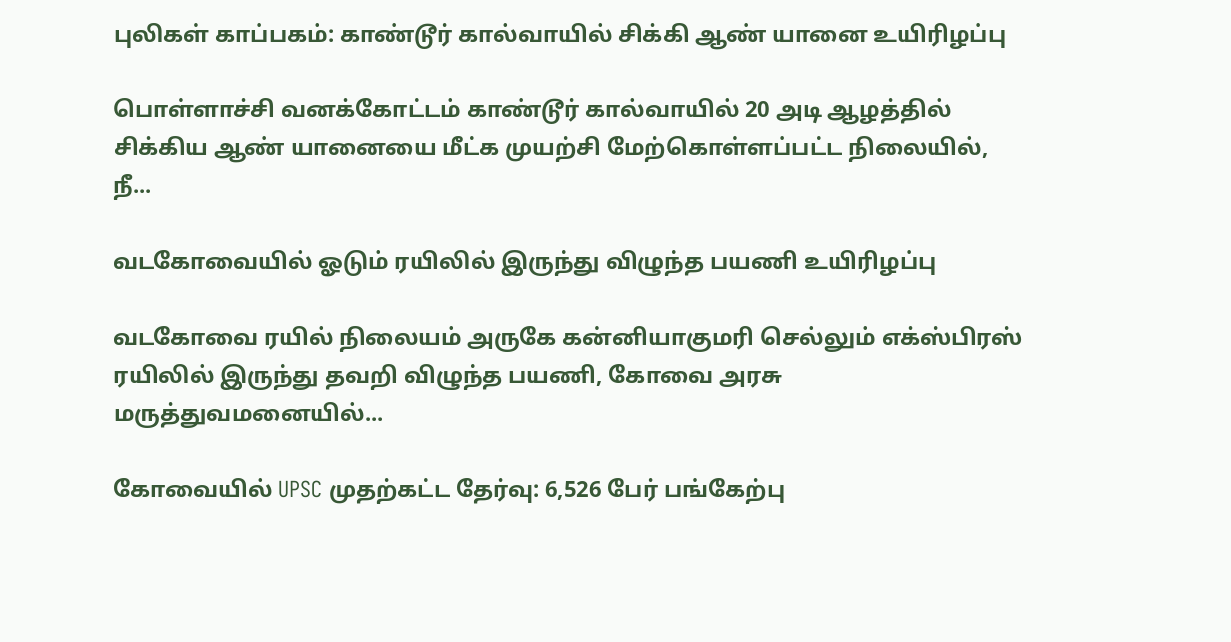புலிகள் காப்பகம்: காண்டூர் கால்வாயில் சிக்கி ஆண் யானை உயிரிழப்பு

பொள்ளாச்சி வனக்கோட்டம் காண்டூர் கால்வாயில் 20 அடி ஆழத்தில் சிக்கிய ஆண் யானையை மீட்க முயற்சி மேற்கொள்ளப்பட்ட நிலையில், நீ...

வடகோவையில் ஓடும் ரயிலில் இருந்து விழுந்த பயணி உயிரிழப்பு

வடகோவை ரயில் நிலையம் அருகே கன்னியாகுமரி செல்லும் எக்ஸ்பிரஸ் ரயிலில் இருந்து தவறி விழுந்த பயணி, கோவை அரசு மருத்துவமனையில்...

கோவையில் UPSC முதற்கட்ட தேர்வு: 6,526 பேர் பங்கேற்பு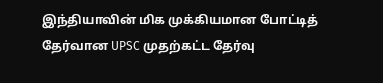இந்தியாவின் மிக முக்கியமான போட்டித் தேர்வான UPSC முதற்கட்ட தேர்வு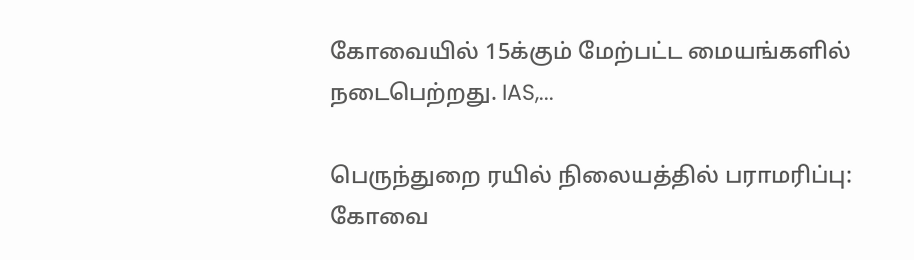கோவையில் 15க்கும் மேற்பட்ட மையங்களில் நடைபெற்றது. IAS,...

பெருந்துறை ரயில் நிலையத்தில் பராமரிப்பு: கோவை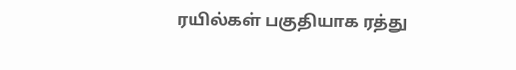ரயில்கள் பகுதியாக ரத்து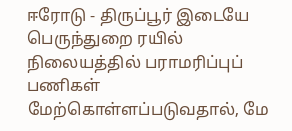ஈரோடு - திருப்பூர் இடையே பெருந்துறை ரயில் நிலையத்தில் பராமரிப்புப் பணிகள் மேற்கொள்ளப்படுவதால், மே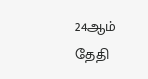24ஆம் தேதி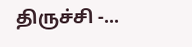திருச்சி -...